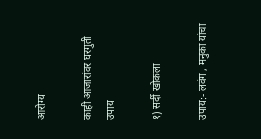आरोग्य

काही आजारांवर घरगुती उपाय

१) सर्दी खोकला

उपाय:- लवंग , मनुका यांचा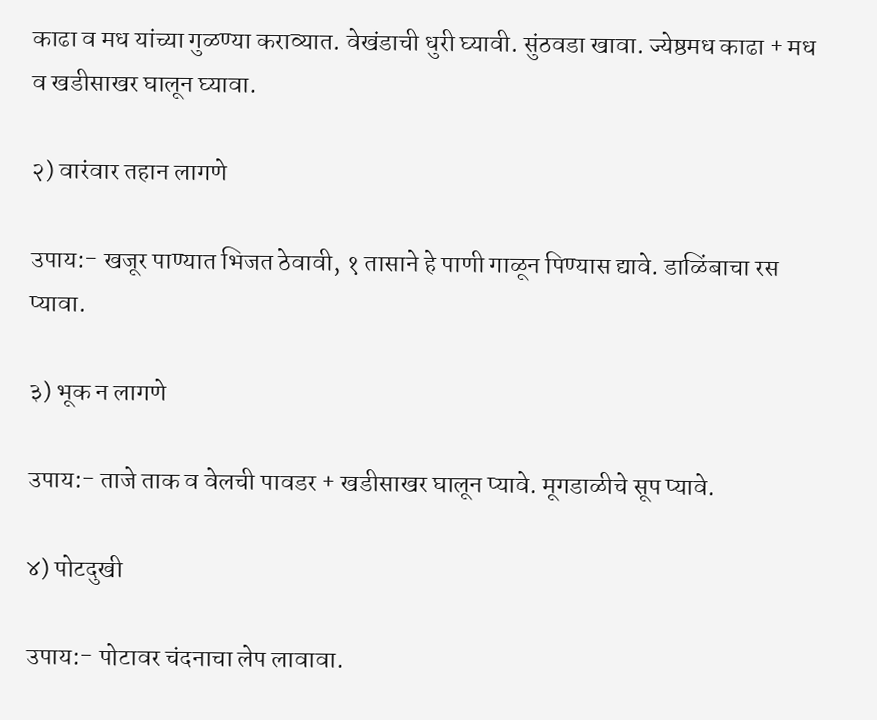काढा व मध यांच्या गुळण्या कराव्यात. वेखंडाची धुरी घ्यावी. सुंठवडा खावा. ज्येष्ठमध काढा + मध व खडीसाखर घालून घ्यावा.

२) वारंवार तहान लागणे

उपाय:- खजूर पाण्यात भिजत ठेवावी, १ तासाने हे पाणी गाळून पिण्यास द्यावे. डाळिंबाचा रस प्यावा.

३) भूक न लागणे

उपाय:- ताजे ताक व वेलची पावडर + खडीसाखर घालून प्यावे. मूगडाळीचे सूप प्यावे.

४) पोटदुखी

उपाय:- पोटावर चंदनाचा लेप लावावा.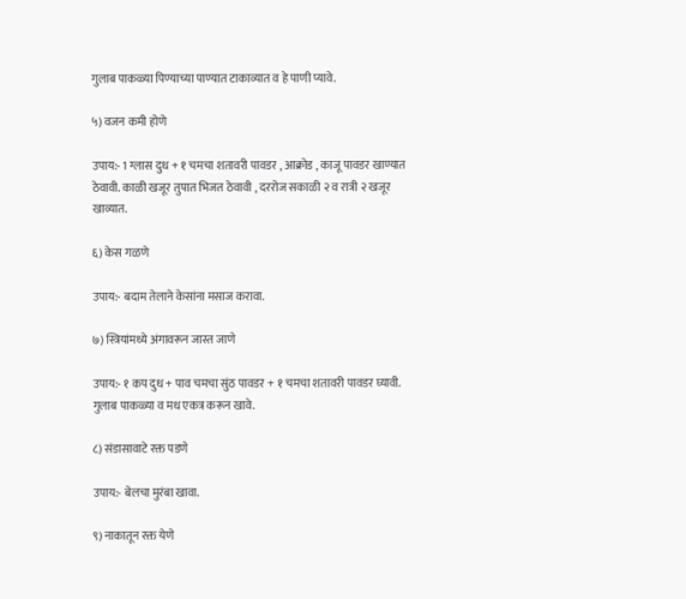गुलाब पाकळ्या पिण्याच्या पाण्यात टाकाव्यात व हे पाणी प्यावे.

५) वजन कमी होणे

उपाय:- 1 ग्लास दुध + १ चमचा शतावरी पावडर , आक्रोड , काजू पावडर खाण्यात ठेवावी. काळी खजूर तुपात भिजत ठेवावी , दररोज सकाळी २ व रात्री २ खजूर खाव्यात.

६) केस गळणे

उपाय:- बदाम तेलाने केसांना मसाज करावा.

७) स्त्रियांमध्ये अंगावरून जास्त जाणे

उपाय:- १ कप दुध + पाव चमचा सुंठ पावडर + १ चमचा शतावरी पावडर घ्यावी. गुलाब पाकळ्या व मध एकत्र करून खावे.

८) संडासावाटे रक्त पडणे

उपाय:- बेलचा मुरंबा खावा.

९) नाकातून रक्त येणे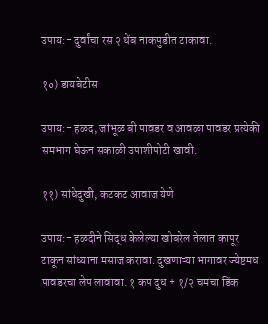उपाय:- दुर्वांचा रस २ थेंब नाकपुडीत टाकावा.

१०) डायबेटीस

उपाय:- हळद, जांभूळ बी पावडर व आवळा पावडर प्रत्येकी समभाग घेऊन सकाळी उपाशीपोटी खावी.

११) सांधेदुखी, कटकट आवाज येणे

उपाय:- हळदीने सिद्ध केलेल्या खोबरेल तेलात कापूर टाकून सांध्याना मसाज करावा. दुखणाऱ्या भागावर ज्येष्टमध पावडरचा लेप लावावा. १ कप दुध + १/२ चमचा डिंक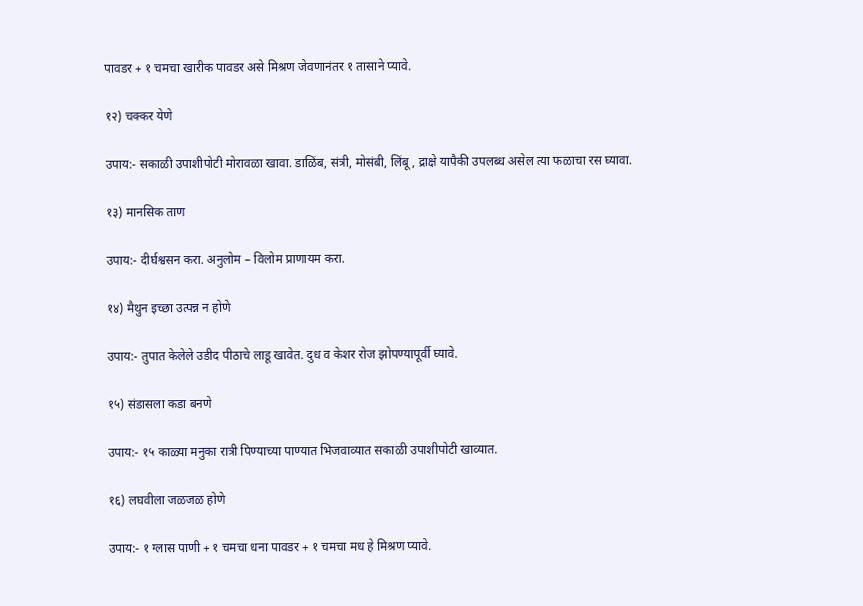पावडर + १ चमचा खारीक पावडर असे मिश्रण जेवणानंतर १ तासाने प्यावे.

१२) चक्कर येणे

उपाय:- सकाळी उपाशीपोटी मोरावळा खावा. डाळिंब, संत्री, मोसंबी, लिंबू, द्राक्षे यापैकी उपलब्ध असेल त्या फळाचा रस घ्यावा.

१३) मानसिक ताण

उपाय:- दीर्घश्वसन करा. अनुलोम – विलोम प्राणायम करा.

१४) मैथुन इच्छा उत्पन्न न होणे

उपाय:- तुपात केलेले उडीद पीठाचे लाडू खावेत. दुध व केशर रोज झोपण्यापूर्वी घ्यावे.

१५) संडासला कडा बनणे

उपाय:- १५ काळ्या मनुका रात्री पिण्याच्या पाण्यात भिजवाव्यात सकाळी उपाशीपोटी खाव्यात.

१६) लघवीला जळजळ होणे

उपाय:- १ ग्लास पाणी + १ चमचा धना पावडर + १ चमचा मध हे मिश्रण प्यावे.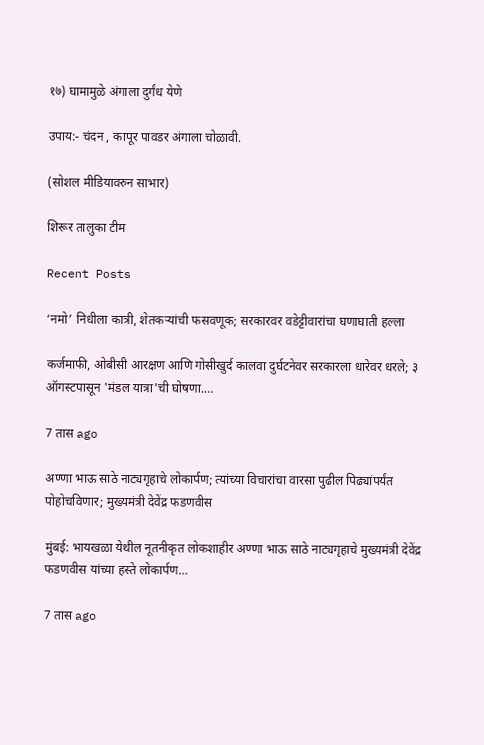१७) घामामुळे अंगाला दुर्गंध येणे

उपाय:- चंदन , कापूर पावडर अंगाला चोळावी.

(सोशल मीडियावरुन साभार)

शिरूर तालुका टीम

Recent Posts

‘नमो’ निधीला कात्री, शेतकऱ्यांची फसवणूक; सरकारवर वडेट्टीवारांचा घणाघाती हल्ला

कर्जमाफी, ओबीसी आरक्षण आणि गोसीखुर्द कालवा दुर्घटनेवर सरकारला धारेवर धरले; ३ ऑगस्टपासून 'मंडल यात्रा'ची घोषणा.…

7 तास ago

अण्णा भाऊ साठे नाट्यगृहाचे लोकार्पण; त्यांच्या विचारांचा वारसा पुढील पिढ्यांपर्यंत पोहोचविणार; मुख्यमंत्री देवेंद्र फडणवीस

मुंबई: भायखळा येथील नूतनीकृत लोकशाहीर अण्णा भाऊ साठे नाट्यगृहाचे मुख्यमंत्री देवेंद्र फडणवीस यांच्या हस्ते लोकार्पण…

7 तास ago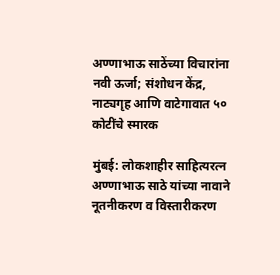अण्णाभाऊ साठेंच्या विचारांना नवी ऊर्जा; संशोधन केंद्र, नाट्यगृह आणि वाटेगावात ५० कोटींचे स्मारक

मुंबई: लोकशाहीर साहित्यरत्न अण्णाभाऊ साठे यांच्या नावाने नूतनीकरण व विस्तारीकरण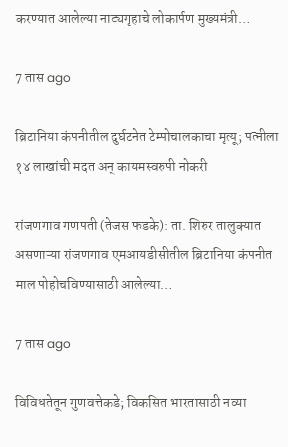करण्यात आलेल्या नाट्यगृहाचे लोकार्पण मुख्यमंत्री…

7 तास ago

ब्रिटानिया कंपनीतील दुर्घटनेत टेम्पोचालकाचा मृत्यू; पत्नीला १४ लाखांची मदत अन् कायमस्वरुपी नोकरी

रांजणगाव गणपती (तेजस फडके): ता. शिरुर तालुक्यात असणाऱ्या रांजणगाव एमआयडीसीतील ब्रिटानिया कंपनीत माल पोहोचविण्यासाठी आलेल्या…

7 तास ago

विविधतेतून गुणवत्तेकडे; विकसित भारतासाठी नव्या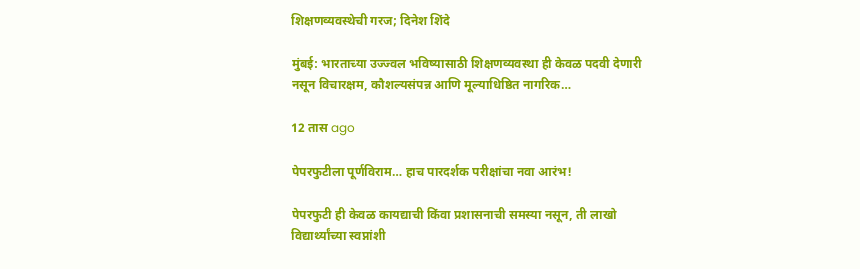शिक्षणव्यवस्थेची गरज; दिनेश शिंदे

मुंबई: भारताच्या उज्ज्वल भविष्यासाठी शिक्षणव्यवस्था ही केवळ पदवी देणारी नसून विचारक्षम, कौशल्यसंपन्न आणि मूल्याधिष्ठित नागरिक…

12 तास ago

पेपरफुटीला पूर्णविराम… हाच पारदर्शक परीक्षांचा नवा आरंभ!

पेपरफुटी ही केवळ कायद्याची किंवा प्रशासनाची समस्या नसून, ती लाखो विद्यार्थ्यांच्या स्वप्नांशी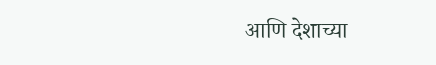आणि देशाच्या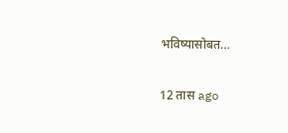भविष्यासोबत…

12 तास ago